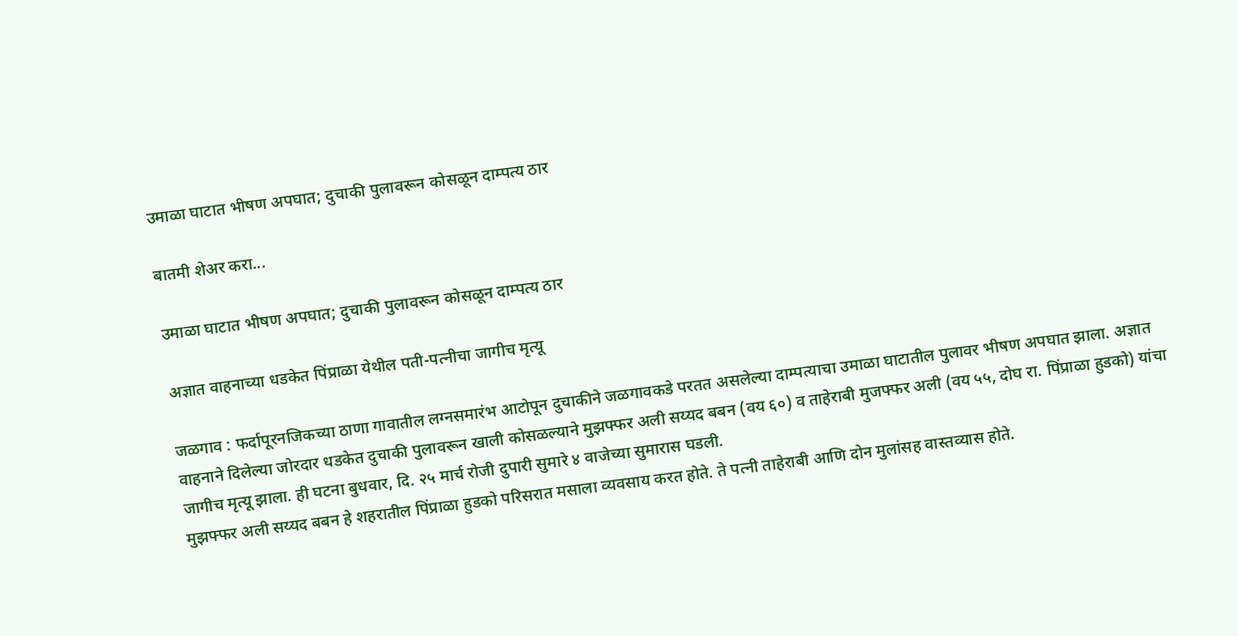उमाळा घाटात भीषण अपघात; दुचाकी पुलावरून कोसळून दाम्पत्य ठार

बातमी शेअर करा...

उमाळा घाटात भीषण अपघात; दुचाकी पुलावरून कोसळून दाम्पत्य ठार

अज्ञात वाहनाच्या धडकेत पिंप्राळा येथील पती-पत्नीचा जागीच मृत्यू

जळगाव : फर्दापूरनजिकच्या ठाणा गावातील लग्नसमारंभ आटोपून दुचाकीने जळगावकडे परतत असलेल्या दाम्पत्याचा उमाळा घाटातील पुलावर भीषण अपघात झाला. अज्ञात वाहनाने दिलेल्या जोरदार धडकेत दुचाकी पुलावरून खाली कोसळल्याने मुझफ्फर अली सय्यद बबन (वय ६०) व ताहेराबी मुजफ्फर अली (वय ५५, दोघ रा. पिंप्राळा हुडको) यांचा जागीच मृत्यू झाला. ही घटना बुधवार, दि. २५ मार्च रोजी दुपारी सुमारे ४ वाजेच्या सुमारास घडली.
मुझफ्फर अली सय्यद बबन हे शहरातील पिंप्राळा हुडको परिसरात मसाला व्यवसाय करत होते. ते पत्नी ताहेराबी आणि दोन मुलांसह वास्तव्यास होते.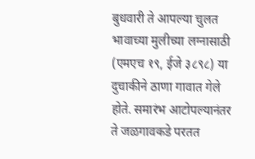बुधवारी ते आपल्या चुलत भावाच्या मुलीच्या लग्नासाठी (एमएच १९, ईजे ३८९८) या दुचाकीने ठाणा गावात गेले होते. समारंभ आटोपल्यानंतर ते जळगावकडे परतत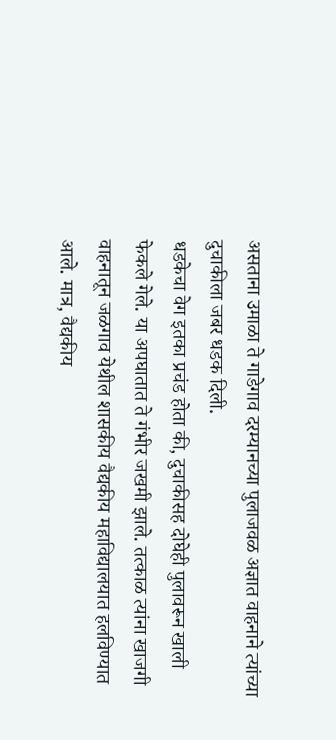असताना उमाळा ते गाडेगाव दरम्यानच्या पुलाजवळ अज्ञात वाहनाने त्यांच्या दुचाकीला जबर धडक दिली.
धडकेचा वेग इतका प्रचंड होता की, दुचाकीसह दोघेही पुलावरून खाली फेकले गेले. या अपघातात ते गंभीर जखमी झाले. तत्काळ त्यांना खाजगी वाहनातून जळगाव येथील शासकीय वैद्यकीय महाविद्यालयात हलविण्यात आले. मात्र, वैद्यकीय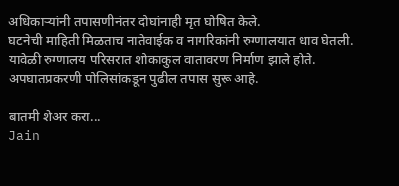अधिकाऱ्यांनी तपासणीनंतर दोघांनाही मृत घोषित केले.
घटनेची माहिती मिळताच नातेवाईक व नागरिकांनी रुग्णालयात धाव घेतली. यावेळी रुग्णालय परिसरात शोकाकुल वातावरण निर्माण झाले होते. अपघातप्रकरणी पोलिसांकडून पुढील तपास सुरू आहे.

बातमी शेअर करा...
Jain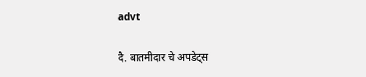advt

दै. बातमीदार चे अपडेट्स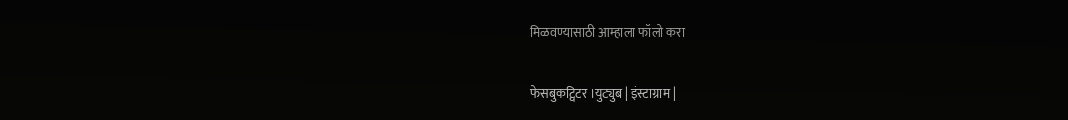मिळवण्यासाठी आम्हाला फॉलो करा

फेसबुकट्विटर ।युट्युब | इंस्टाग्राम |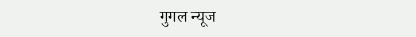गुगल न्यूज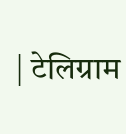| टेलिग्राम